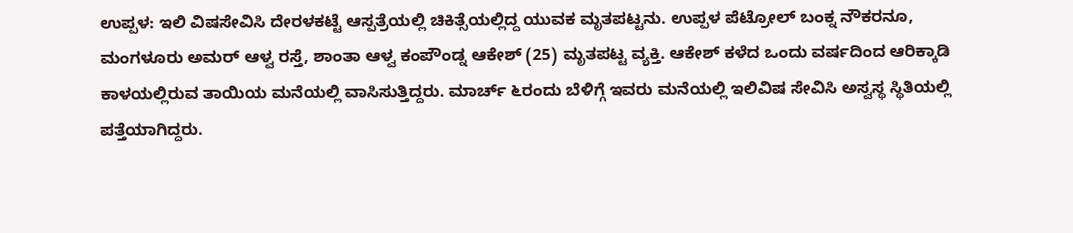ಉಪ್ಪಳ: ಇಲಿ ವಿಷಸೇವಿಸಿ ದೇರಳಕಟ್ಟೆ ಆಸ್ಪತ್ರೆಯಲ್ಲಿ ಚಿಕಿತ್ಸೆಯಲ್ಲಿದ್ದ ಯುವಕ ಮೃತಪಟ್ಟನು. ಉಪ್ಪಳ ಪೆಟ್ರೋಲ್ ಬಂಕ್ನ ನೌಕರನೂ, ಮಂಗಳೂರು ಅಮರ್ ಆಳ್ವ ರಸ್ತೆ, ಶಾಂತಾ ಆಳ್ವ ಕಂಪೌಂಡ್ನ ಆಕೇಶ್ (25) ಮೃತಪಟ್ಟ ವ್ಯಕ್ತಿ. ಆಕೇಶ್ ಕಳೆದ ಒಂದು ವರ್ಷದಿಂದ ಆರಿಕ್ಕಾಡಿ ಕಾಳಯಲ್ಲಿರುವ ತಾಯಿಯ ಮನೆಯಲ್ಲಿ ವಾಸಿಸುತ್ತಿದ್ದರು. ಮಾರ್ಚ್ ೬ರಂದು ಬೆಳಿಗ್ಗೆ ಇವರು ಮನೆಯಲ್ಲಿ ಇಲಿವಿಷ ಸೇವಿಸಿ ಅಸ್ವಸ್ಥ ಸ್ಥಿತಿಯಲ್ಲಿ ಪತ್ತೆಯಾಗಿದ್ದರು.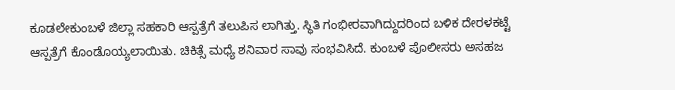ಕೂಡಲೇಕುಂಬಳೆ ಜಿಲ್ಲಾ ಸಹಕಾರಿ ಆಸ್ಪತ್ರೆಗೆ ತಲುಪಿಸ ಲಾಗಿತ್ತು. ಸ್ಥಿತಿ ಗಂಭೀರವಾಗಿದ್ದುದರಿಂದ ಬಳಿಕ ದೇರಳಕಟ್ಟೆ ಆಸ್ಪತ್ರೆಗೆ ಕೊಂಡೊಯ್ಯಲಾಯಿತು. ಚಿಕಿತ್ಸೆ ಮಧ್ಯೆ ಶನಿವಾರ ಸಾವು ಸಂಭವಿಸಿದೆ. ಕುಂಬಳೆ ಪೊಲೀಸರು ಅಸಹಜ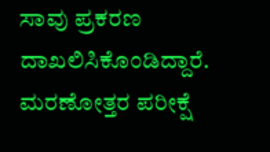ಸಾವು ಪ್ರಕರಣ ದಾಖಲಿಸಿಕೊಂಡಿದ್ದಾರೆ. ಮರಣೋತ್ತರ ಪರೀಕ್ಷೆ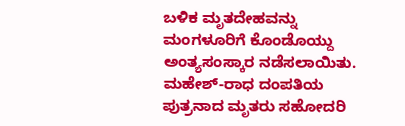ಬಳಿಕ ಮೃತದೇಹವನ್ನು ಮಂಗಳೂರಿಗೆ ಕೊಂಡೊಯ್ದು ಅಂತ್ಯಸಂಸ್ಕಾರ ನಡೆಸಲಾಯಿತು. ಮಹೇಶ್-ರಾಧ ದಂಪತಿಯ ಪುತ್ರನಾದ ಮೃತರು ಸಹೋದರಿ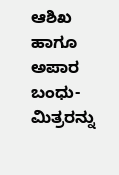ಆಶಿಖ ಹಾಗೂ ಅಪಾರ ಬಂಧು-ಮಿತ್ರರನ್ನು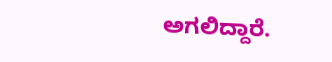ಅಗಲಿದ್ದಾರೆ.